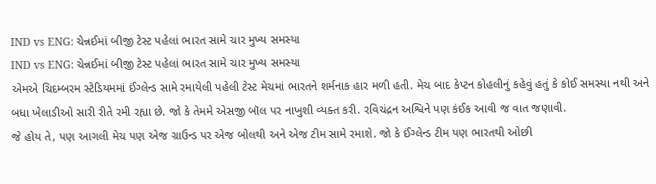IND vs ENG: ચેન્નઈમાં બીજી ટેસ્ટ પહેલાં ભારત સામે ચાર મુખ્ય સમસ્યા
IND vs ENG: ચેન્નઈમાં બીજી ટેસ્ટ પહેલાં ભારત સામે ચાર મુખ્ય સમસ્યા
એમએ ચિદમ્બરમ સ્ટેડિયમમાં ઈંગ્લેન્ડ સામે રમાયેલી પહેલી ટેસ્ટ મેચમાં ભારતને શર્મનાક હાર મળી હતી. મેચ બાદ કેપ્ટન કોહલીનું કહેવું હતું કે કોઈ સમસ્યા નથી અને બધા ખેલાડીઓ સારી રીતે રમી રહ્યા છે. જો કે તેમમે એસજી બૉલ પર નાખુશી વ્યક્ત કરી. રવિચંદ્રન અશ્વિને પણ કંઈક આવી જ વાત જણાવી.
જે હોય તે, પણ આગલી મેચ પણ એજ ગ્રાઉન્ડ પર એજ બોલથી અને એજ ટીમ સામે રમાશે. જો કે ઈંગ્લેન્ડ ટીમ પણ ભારતથી ઓછી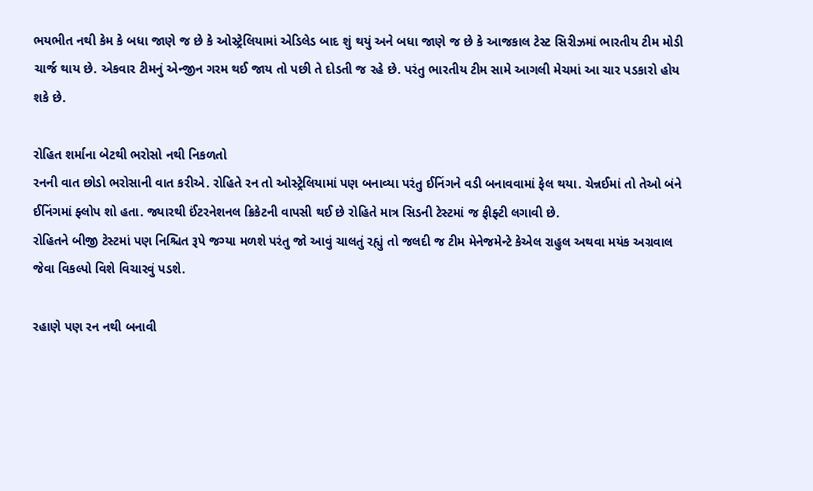ભયભીત નથી કેમ કે બધા જાણે જ છે કે ઓસ્ટ્રેલિયામાં એડિલેડ બાદ શું થયું અને બધા જાણે જ છે કે આજકાલ ટેસ્ટ સિરીઝમાં ભારતીય ટીમ મોડી ચાર્જ થાય છે. એકવાર ટીમનું એન્જીન ગરમ થઈ જાય તો પછી તે દોડતી જ રહે છે. પરંતુ ભારતીય ટીમ સામે આગલી મેચમાં આ ચાર પડકારો હોય શકે છે.

રોહિત શર્માના બેટથી ભરોસો નથી નિકળતો
રનની વાત છોડો ભરોસાની વાત કરીએ. રોહિતે રન તો ઓસ્ટ્રેલિયામાં પણ બનાવ્યા પરંતુ ઈનિંગને વડી બનાવવામાં ફેલ થયા. ચેન્નઈમાં તો તેઓ બંને ઈનિંગમાં ફ્લોપ શો હતા. જ્યારથી ઈંટરનેશનલ ક્રિકેટની વાપસી થઈ છે રોહિતે માત્ર સિડની ટેસ્ટમાં જ ફીફ્ટી લગાવી છે.
રોહિતને બીજી ટેસ્ટમાં પણ નિશ્ચિત રૂપે જગ્યા મળશે પરંતુ જો આવું ચાલતું રહ્યું તો જલદી જ ટીમ મેનેજમેન્ટે કેએલ રાહુલ અથવા મયંક અગ્રવાલ જેવા વિકલ્પો વિશે વિચારવું પડશે.

રહાણે પણ રન નથી બનાવી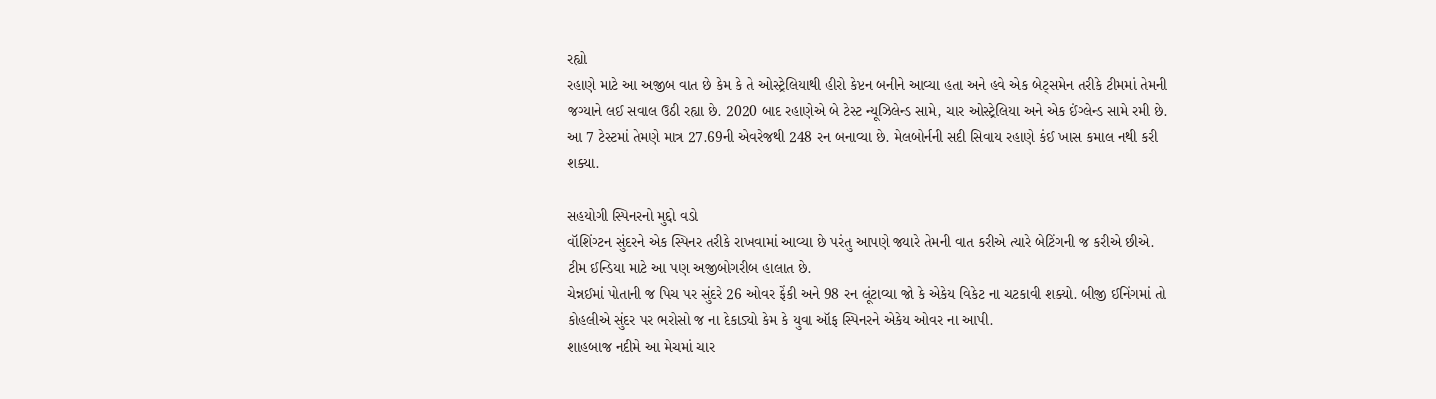રહ્યો
રહાણે માટે આ અજીબ વાત છે કેમ કે તે ઓસ્ટ્રેલિયાથી હીરો કેપ્ટન બનીને આવ્યા હતા અને હવે એક બેટ્સમેન તરીકે ટીમમાં તેમની જગ્યાને લઈ સવાલ ઉઠી રહ્યા છે. 2020 બાદ રહાણેએ બે ટેસ્ટ ન્યૂઝિલેન્ડ સામે, ચાર ઓસ્ટ્રેલિયા અને એક ઈંગ્લેન્ડ સામે રમી છે. આ 7 ટેસ્ટમાં તેમણે માત્ર 27.69ની એવરેજથી 248 રન બનાવ્યા છે. મેલબોર્નની સદી સિવાય રહાણે કંઈ ખાસ કમાલ નથી કરી શક્યા.

સહયોગી સ્પિનરનો મુદ્દો વડો
વૉશિંગ્ટન સુંદરને એક સ્પિનર તરીકે રાખવામાં આવ્યા છે પરંતુ આપણે જ્યારે તેમની વાત કરીએ ત્યારે બેટિંગની જ કરીએ છીએ. ટીમ ઈન્ડિયા માટે આ પણ અજીબોગરીબ હાલાત છે.
ચેન્નઈમાં પોતાની જ પિચ પર સુંદરે 26 ઓવર ફેંકી અને 98 રન લૂંટાવ્યા જો કે એકેય વિકેટ ના ચટકાવી શક્યો. બીજી ઈનિંગમાં તો કોહલીએ સુંદર પર ભરોસો જ ના દેકાડ્યો કેમ કે યુવા ઑફ સ્પિનરને એકેય ઓવર ના આપી.
શાહબાજ નદીમે આ મેચમાં ચાર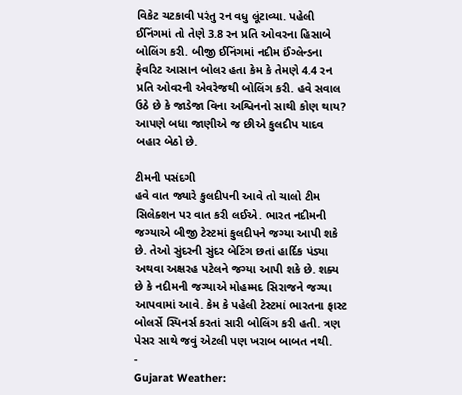વિકેટ ચટકાવી પરંતુ રન વધુ લૂંટાવ્યા. પહેલી ઈનિંગમાં તો તેણે 3.8 રન પ્રતિ ઓવરના હિસાબે બોલિંગ કરી. બીજી ઈનિંગમાં નદીમ ઈંગ્લેન્ડના ફેવરિટ આસાન બોલર હતા કેમ કે તેમણે 4.4 રન પ્રતિ ઓવરની એવરેજથી બોલિંગ કરી. હવે સવાલ ઉઠે છે કે જાડેજા વિના અશ્વિનનો સાથી કોણ થાય? આપણે બધા જાણીએ જ છીએ કુલદીપ યાદવ બહાર બેઠો છે.

ટીમની પસંદગી
હવે વાત જ્યારે કુલદીપની આવે તો ચાલો ટીમ સિલેક્શન પર વાત કરી લઈએ. ભારત નદીમની જગ્યાએ બીજી ટેસ્ટમાં કુલદીપને જગ્યા આપી શકે છે. તેઓ સુંદરની સુંદર બેટિંગ છતાં હાર્દિક પંડ્યા અથવા અક્ષરહ પટેલને જગ્યા આપી શકે છે. શક્ય છે કે નદીમની જગ્યાએ મોહમ્મદ સિરાજને જગ્યા આપવામાં આવે. કેમ કે પહેલી ટેસ્ટમાં ભારતના ફાસ્ટ બોલર્સે સ્પિનર્સ કરતાં સારી બોલિંગ કરી હતી. ત્રણ પેસર સાથે જવું એટલી પણ ખરાબ બાબત નથી.
-
Gujarat Weather: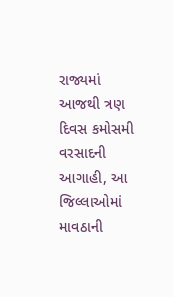રાજ્યમાં આજથી ત્રણ દિવસ કમોસમી વરસાદની આગાહી, આ જિલ્લાઓમાં માવઠાની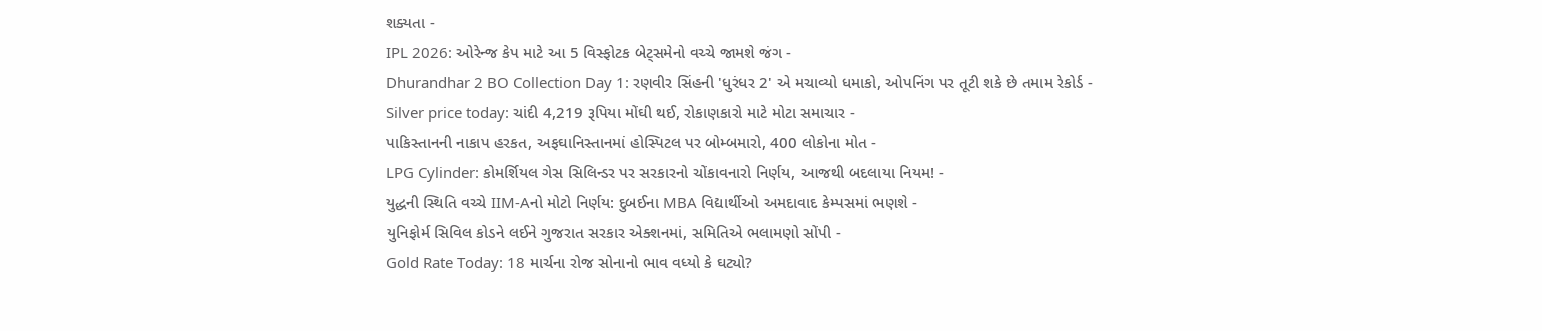શક્યતા -
IPL 2026: ઓરેન્જ કેપ માટે આ 5 વિસ્ફોટક બેટ્સમેનો વચ્ચે જામશે જંગ -
Dhurandhar 2 BO Collection Day 1: રણવીર સિંહની 'ધુરંધર 2' એ મચાવ્યો ધમાકો, ઓપનિંગ પર તૂટી શકે છે તમામ રેકોર્ડ -
Silver price today: ચાંદી 4,219 રૂપિયા મોંઘી થઈ, રોકાણકારો માટે મોટા સમાચાર -
પાકિસ્તાનની નાકાપ હરકત, અફઘાનિસ્તાનમાં હોસ્પિટલ પર બોમ્બમારો, 400 લોકોના મોત -
LPG Cylinder: કોમર્શિયલ ગેસ સિલિન્ડર પર સરકારનો ચોંકાવનારો નિર્ણય, આજથી બદલાયા નિયમ! -
યુદ્ધની સ્થિતિ વચ્ચે IIM-Aનો મોટો નિર્ણય: દુબઈના MBA વિદ્યાર્થીઓ અમદાવાદ કેમ્પસમાં ભણશે -
યુનિફોર્મ સિવિલ કોડને લઈને ગુજરાત સરકાર એક્શનમાં, સમિતિએ ભલામણો સોંપી -
Gold Rate Today: 18 માર્ચના રોજ સોનાનો ભાવ વધ્યો કે ઘટ્યો?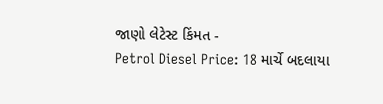જાણો લેટેસ્ટ કિંમત -
Petrol Diesel Price: 18 માર્ચે બદલાયા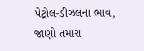પેટ્રોલ-ડીઝલના ભાવ, જાણો તમારા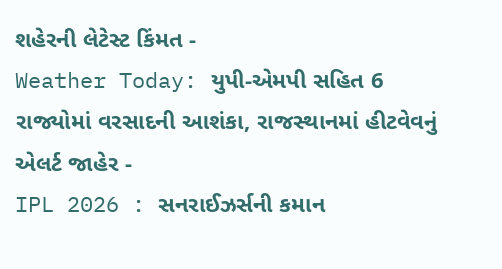શહેરની લેટેસ્ટ કિંમત -
Weather Today: યુપી-એમપી સહિત 6 રાજ્યોમાં વરસાદની આશંકા, રાજસ્થાનમાં હીટવેવનું એલર્ટ જાહેર -
IPL 2026 : સનરાઈઝર્સની કમાન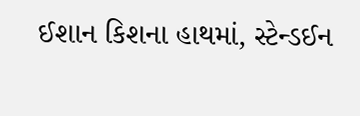ઈશાન કિશના હાથમાં, સ્ટેન્ડઈન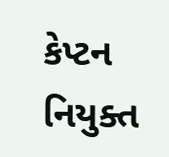કેપ્ટન નિયુક્ત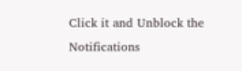Click it and Unblock the Notifications